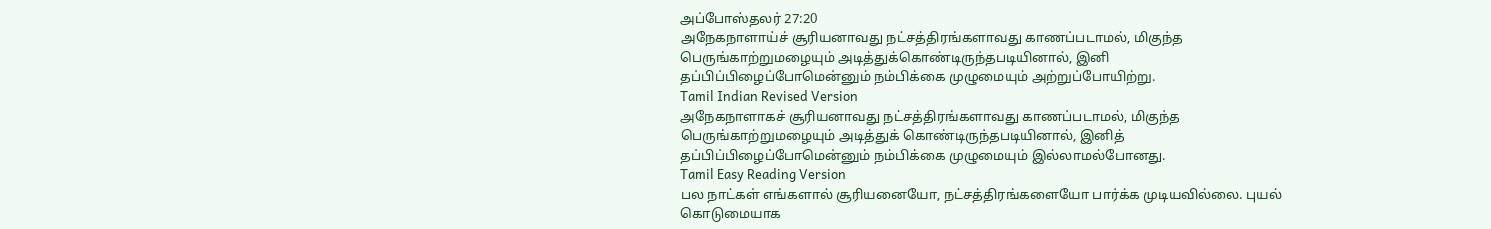அப்போஸ்தலர் 27:20
அநேகநாளாய்ச் சூரியனாவது நட்சத்திரங்களாவது காணப்படாமல், மிகுந்த பெருங்காற்றுமழையும் அடித்துக்கொண்டிருந்தபடியினால், இனி தப்பிப்பிழைப்போமென்னும் நம்பிக்கை முழுமையும் அற்றுப்போயிற்று.
Tamil Indian Revised Version
அநேகநாளாகச் சூரியனாவது நட்சத்திரங்களாவது காணப்படாமல், மிகுந்த பெருங்காற்றுமழையும் அடித்துக் கொண்டிருந்தபடியினால், இனித் தப்பிப்பிழைப்போமென்னும் நம்பிக்கை முழுமையும் இல்லாமல்போனது.
Tamil Easy Reading Version
பல நாட்கள் எங்களால் சூரியனையோ, நட்சத்திரங்களையோ பார்க்க முடியவில்லை. புயல் கொடுமையாக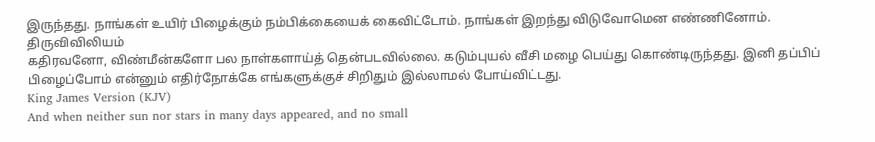இருந்தது. நாங்கள் உயிர் பிழைக்கும் நம்பிக்கையைக் கைவிட்டோம். நாங்கள் இறந்து விடுவோமென எண்ணினோம்.
திருவிவிலியம்
கதிரவனோ, விண்மீன்களோ பல நாள்களாய்த் தென்படவில்லை. கடும்புயல் வீசி மழை பெய்து கொண்டிருந்தது. இனி தப்பிப் பிழைப்போம் என்னும் எதிர்நோக்கே எங்களுக்குச் சிறிதும் இல்லாமல் போய்விட்டது.
King James Version (KJV)
And when neither sun nor stars in many days appeared, and no small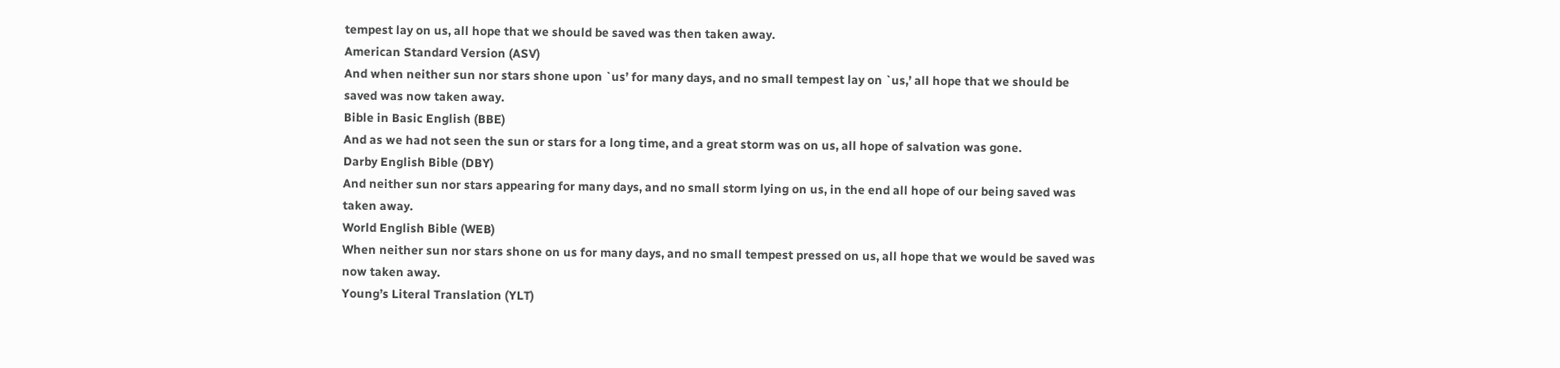tempest lay on us, all hope that we should be saved was then taken away.
American Standard Version (ASV)
And when neither sun nor stars shone upon `us’ for many days, and no small tempest lay on `us,’ all hope that we should be saved was now taken away.
Bible in Basic English (BBE)
And as we had not seen the sun or stars for a long time, and a great storm was on us, all hope of salvation was gone.
Darby English Bible (DBY)
And neither sun nor stars appearing for many days, and no small storm lying on us, in the end all hope of our being saved was taken away.
World English Bible (WEB)
When neither sun nor stars shone on us for many days, and no small tempest pressed on us, all hope that we would be saved was now taken away.
Young’s Literal Translation (YLT)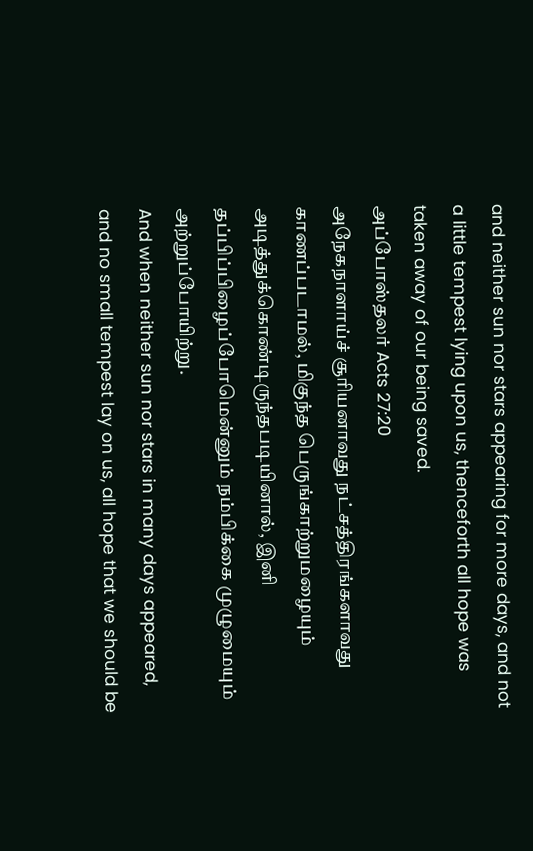and neither sun nor stars appearing for more days, and not a little tempest lying upon us, thenceforth all hope was taken away of our being saved.
அப்போஸ்தலர் Acts 27:20
அநேகநாளாய்ச் சூரியனாவது நட்சத்திரங்களாவது காணப்படாமல், மிகுந்த பெருங்காற்றுமழையும் அடித்துக்கொண்டிருந்தபடியினால், இனி தப்பிப்பிழைப்போமென்னும் நம்பிக்கை முழுமையும் அற்றுப்போயிற்று.
And when neither sun nor stars in many days appeared, and no small tempest lay on us, all hope that we should be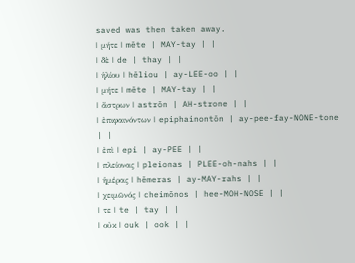saved was then taken away.
| μήτε | mēte | MAY-tay | |
| δὲ | de | thay | |
| ἡλίου | hēliou | ay-LEE-oo | |
| μήτε | mēte | MAY-tay | |
| ἄστρων | astrōn | AH-strone | |
| ἐπιφαινόντων | epiphainontōn | ay-pee-fay-NONE-tone | |
| ἐπὶ | epi | ay-PEE | |
| πλείονας | pleionas | PLEE-oh-nahs | |
| ἡμέρας | hēmeras | ay-MAY-rahs | |
| χειμῶνός | cheimōnos | hee-MOH-NOSE | |
| τε | te | tay | |
| οὐκ | ouk | ook | |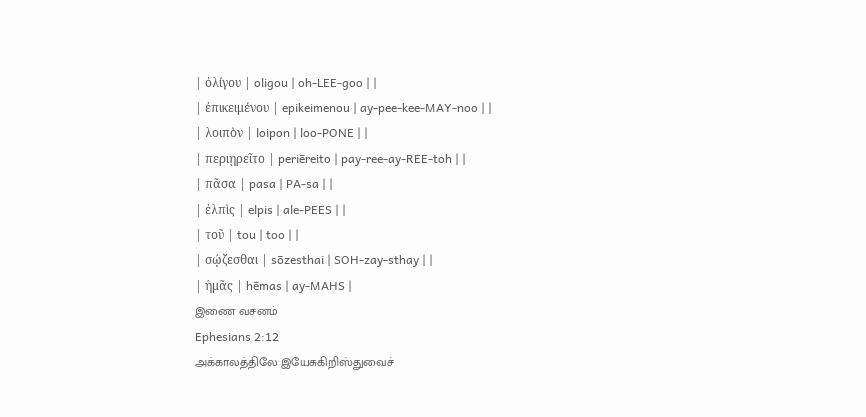| ὀλίγου | oligou | oh-LEE-goo | |
| ἐπικειμένου | epikeimenou | ay-pee-kee-MAY-noo | |
| λοιπὸν | loipon | loo-PONE | |
| περιῃρεῖτο | periēreito | pay-ree-ay-REE-toh | |
| πᾶσα | pasa | PA-sa | |
| ἐλπὶς | elpis | ale-PEES | |
| τοῦ | tou | too | |
| σῴζεσθαι | sōzesthai | SOH-zay-sthay | |
| ἡμᾶς | hēmas | ay-MAHS |
இணை வசனம்
Ephesians 2:12
அக்காலத்திலே இயேசுகிறிஸ்துவைச்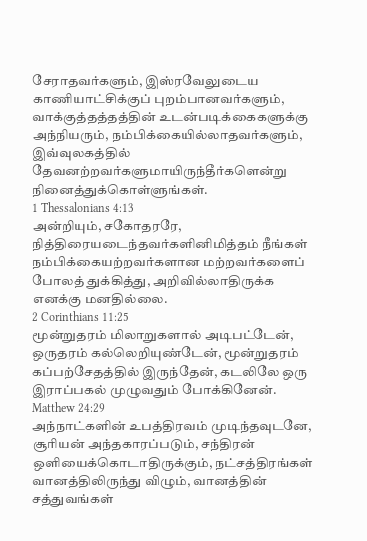சேராதவர்களும், இஸ்ரவேலுடைய காணியாட்சிக்குப் புறம்பானவர்களும், வாக்குத்தத்தத்தின் உடன்படிக்கைகளுக்கு அந்நியரும், நம்பிக்கையில்லாதவர்களும், இவ்வுலகத்தில் தேவனற்றவர்களுமாயிருந்தீர்களென்று நினைத்துக்கொள்ளுங்கள்.
1 Thessalonians 4:13
அன்றியும், சகோதரரே, நித்திரையடைந்தவர்களினிமித்தம் நீங்கள் நம்பிக்கையற்றவர்களான மற்றவர்களைப் போலத் துக்கித்து, அறிவில்லாதிருக்க எனக்கு மனதில்லை.
2 Corinthians 11:25
மூன்றுதரம் மிலாறுகளால் அடிபட்டேன், ஒருதரம் கல்லெறியுண்டேன், மூன்றுதரம் கப்பற்சேதத்தில் இருந்தேன், கடலிலே ஒரு இராப்பகல் முழுவதும் போக்கினேன்.
Matthew 24:29
அந்நாட்களின் உபத்திரவம் முடிந்தவுடனே, சூரியன் அந்தகாரப்படும், சந்திரன் ஒளியைக்கொடாதிருக்கும், நட்சத்திரங்கள் வானத்திலிருந்து விழும், வானத்தின் சத்துவங்கள்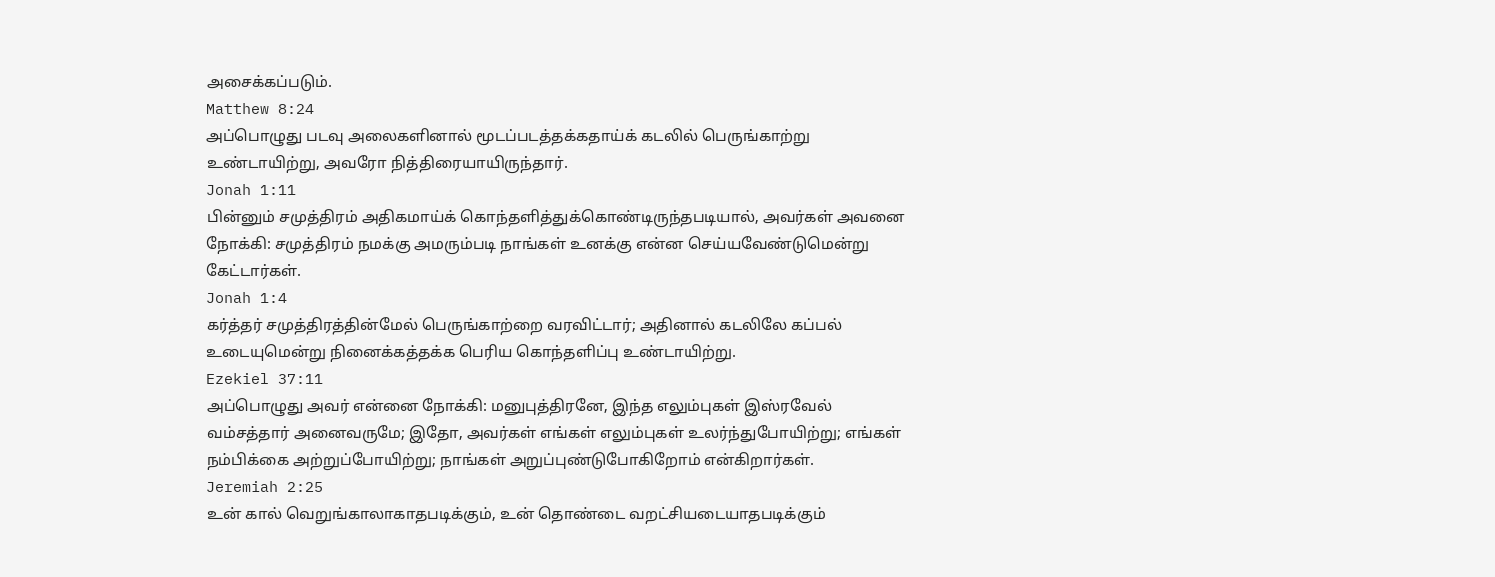அசைக்கப்படும்.
Matthew 8:24
அப்பொழுது படவு அலைகளினால் மூடப்படத்தக்கதாய்க் கடலில் பெருங்காற்று உண்டாயிற்று, அவரோ நித்திரையாயிருந்தார்.
Jonah 1:11
பின்னும் சமுத்திரம் அதிகமாய்க் கொந்தளித்துக்கொண்டிருந்தபடியால், அவர்கள் அவனை நோக்கி: சமுத்திரம் நமக்கு அமரும்படி நாங்கள் உனக்கு என்ன செய்யவேண்டுமென்று கேட்டார்கள்.
Jonah 1:4
கர்த்தர் சமுத்திரத்தின்மேல் பெருங்காற்றை வரவிட்டார்; அதினால் கடலிலே கப்பல் உடையுமென்று நினைக்கத்தக்க பெரிய கொந்தளிப்பு உண்டாயிற்று.
Ezekiel 37:11
அப்பொழுது அவர் என்னை நோக்கி: மனுபுத்திரனே, இந்த எலும்புகள் இஸ்ரவேல் வம்சத்தார் அனைவருமே; இதோ, அவர்கள் எங்கள் எலும்புகள் உலர்ந்துபோயிற்று; எங்கள் நம்பிக்கை அற்றுப்போயிற்று; நாங்கள் அறுப்புண்டுபோகிறோம் என்கிறார்கள்.
Jeremiah 2:25
உன் கால் வெறுங்காலாகாதபடிக்கும், உன் தொண்டை வறட்சியடையாதபடிக்கும்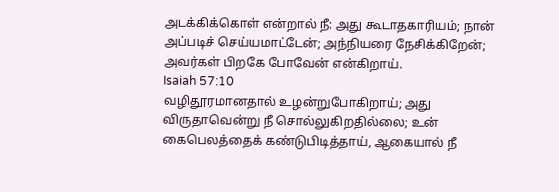அடக்கிக்கொள் என்றால் நீ: அது கூடாதகாரியம்; நான் அப்படிச் செய்யமாட்டேன்; அந்நியரை நேசிக்கிறேன்; அவர்கள் பிறகே போவேன் என்கிறாய்.
Isaiah 57:10
வழிதூரமானதால் உழன்றுபோகிறாய்; அது விருதாவென்று நீ சொல்லுகிறதில்லை; உன் கைபெலத்தைக் கண்டுபிடித்தாய், ஆகையால் நீ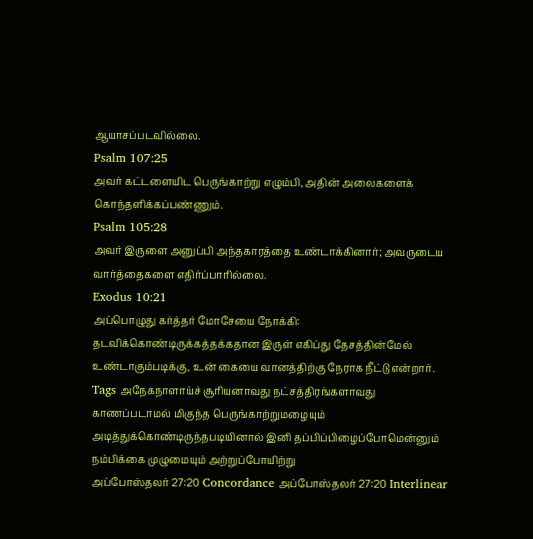ஆயாசப்படவில்லை.
Psalm 107:25
அவர் கட்டளையிட பெருங்காற்று எழும்பி, அதின் அலைகளைக் கொந்தளிக்கப்பண்ணும்.
Psalm 105:28
அவர் இருளை அனுப்பி அந்தகாரத்தை உண்டாக்கினார்; அவருடைய வார்த்தைகளை எதிர்ப்பாரில்லை.
Exodus 10:21
அப்பொழுது கர்த்தர் மோசேயை நோக்கி: தடவிக்கொண்டிருக்கத்தக்கதான இருள் எகிப்து தேசத்தின்மேல் உண்டாகும்படிக்கு, உன் கையை வானத்திற்கு நேராக நீட்டு என்றார்.
Tags அநேகநாளாய்ச் சூரியனாவது நட்சத்திரங்களாவது காணப்படாமல் மிகுந்த பெருங்காற்றுமழையும் அடித்துக்கொண்டிருந்தபடியினால் இனி தப்பிப்பிழைப்போமென்னும் நம்பிக்கை முழுமையும் அற்றுப்போயிற்று
அப்போஸ்தலர் 27:20 Concordance அப்போஸ்தலர் 27:20 Interlinear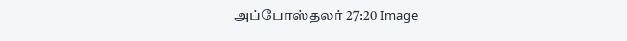அப்போஸ்தலர் 27:20 Image